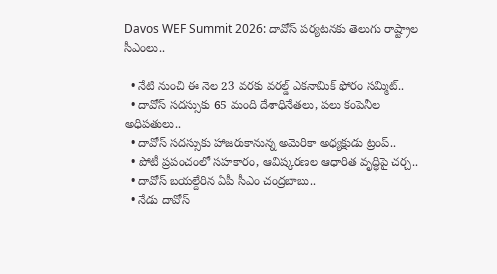Davos WEF Summit 2026: దావోస్‌ పర్యటనకు తెలుగు రాష్ట్రాల సీఎంలు..

  • నేటి నుంచి ఈ నెల 23 వరకు వరల్డ్ ఎకనామిక్ ఫోరం సమ్మిట్‌..
  • దావోస్‌ సదస్సుకు 65 మంది దేశాధినేతలు, పలు కంపెనీల అధిపతులు..
  • దావోస్‌ సదస్సుకు హాజరుకానున్న అమెరికా అధ్యక్షుడు ట్రంప్‌..
  • పోటీ ప్రపంచంలో సహకారం, ఆవిష్కరణల ఆధారిత వృద్ధిపై చర్చ..
  • దావోస్‌ బయల్దేరిన ఏపీ సీఎం చంద్రబాబు..
  • నేడు దావోస్‌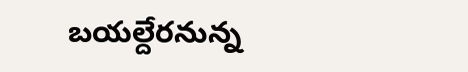బయల్దేరనున్న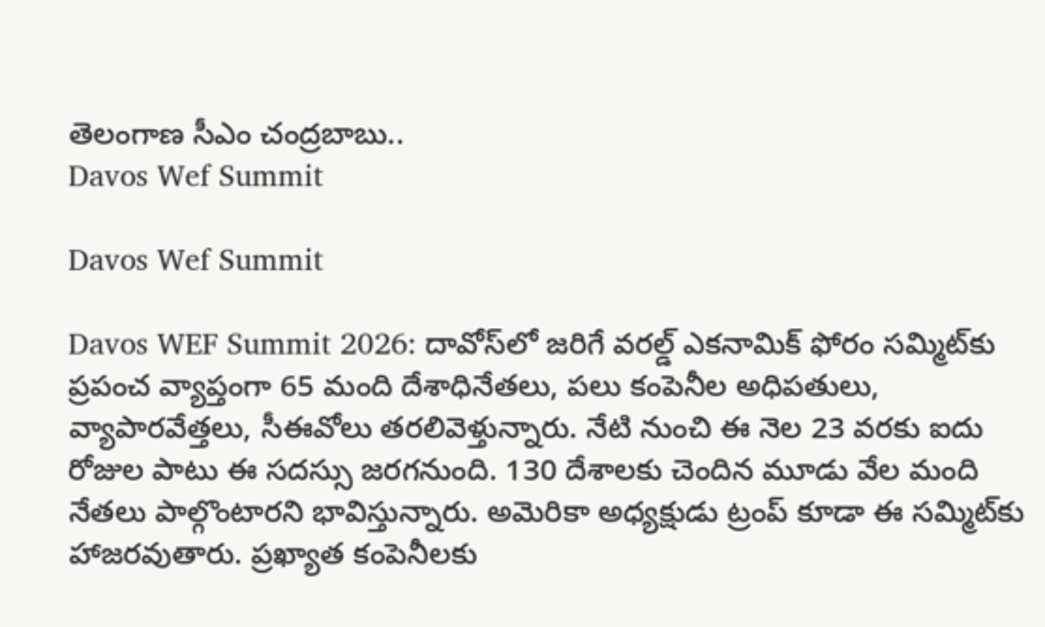తెలంగాణ సీఎం చంద్రబాబు..
Davos Wef Summit

Davos Wef Summit

Davos WEF Summit 2026: దావోస్‌లో జరిగే వరల్డ్ ఎకనామిక్ ఫోరం సమ్మిట్‌కు ప్రపంచ వ్యాప్తంగా 65 మంది దేశాధినేతలు, పలు కంపెనీల అధిపతులు, వ్యాపారవేత్తలు, సీఈవోలు తరలివెళ్తున్నారు. నేటి నుంచి ఈ నెల 23 వరకు ఐదు రోజుల పాటు ఈ సదస్సు జరగనుంది. 130 దేశాలకు చెందిన మూడు వేల మంది నేతలు పాల్గొంటారని భావిస్తున్నారు. అమెరికా అధ్యక్షుడు ట్రంప్‌ కూడా ఈ సమ్మిట్‌కు హాజరవుతారు. ప్రఖ్యాత కంపెనీలకు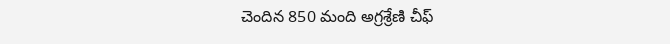చెందిన 850 మంది అగ్రశ్రేణి చీఫ్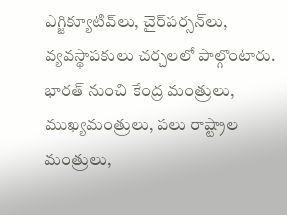ఎగ్జిక్యూటివ్‌లు, చైర్‌పర్సన్‌లు, వ్యవస్థాపకులు చర్చలలో పాల్గొంటారు. భారత్‌ నుంచి కేంద్ర మంత్రులు, ముఖ్యమంత్రులు, పలు రాష్ట్రాల మంత్రులు,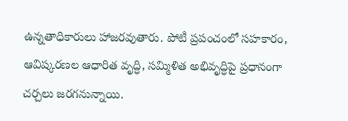ఉన్నతాధికారులు హాజరవుతారు. పోటీ ప్రపంచంలో సహకారం, ఆవిష్కరణల ఆధారిత వృద్ధి, సమ్మిళిత అభివృద్ధిపై ప్రధానంగా చర్చలు జరగనున్నాయి.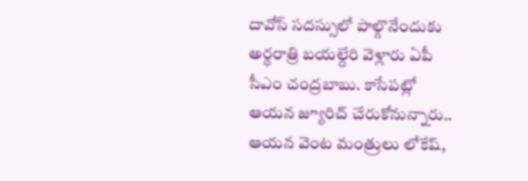దావోస్‌ సదస్సులో పాల్గొనేందుకు అర్ధరాత్రి బయల్దేరి వెళ్లారు ఏపీ సీఎం చంద్రబాబు. కాసేపట్లో ఆయన జ్యూరిచ్‌ చేరుకోనున్నారు.. ఆయన వెంట మంత్రులు లోకేష్‌,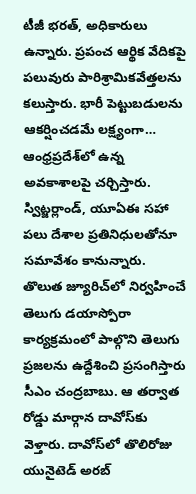టీజీ భరత్‌, అధికారులు ఉన్నారు. ప్రపంచ ఆర్థిక వేదికపై పలువురు పారిశ్రామికవేత్తలను కలుస్తారు. భారీ పెట్టుబడులను ఆకర్షించడమే లక్ష్యంగా… ఆంధ్రప్రదేశ్‌లో ఉన్న అవకాశాలపై చర్చిస్తారు. స్విట్జర్లాండ్‌, యూఏఈ సహా పలు దేశాల ప్రతినిధులతోనూ సమావేశం కానున్నారు. తొలుత జ్యూరిచ్‌లో నిర్వహించే తెలుగు డయాస్పోరా కార్యక్రమంలో పాల్గొని తెలుగు ప్రజలను ఉద్దేశించి ప్రసంగిస్తారు సీఎం చంద్రబాబు. ఆ తర్వాత రోడ్డు మార్గాన దావోస్‌కు వెళ్తారు. దావోస్‌లో తొలిరోజు యునైటెడ్ అరబ్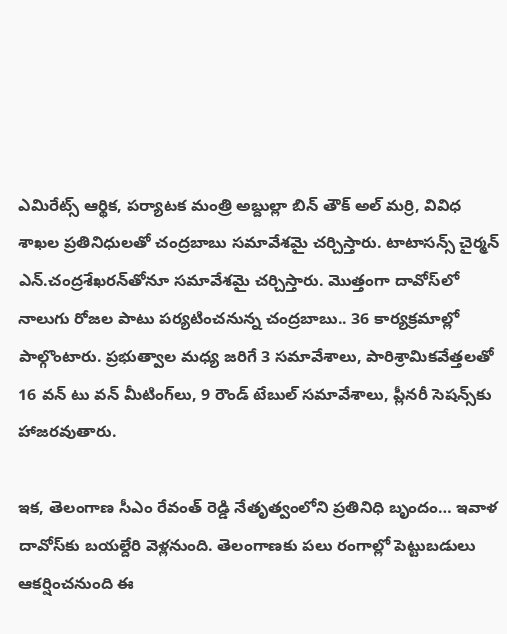ఎమిరేట్స్ ఆర్థిక, పర్యాటక మంత్రి అబ్దుల్లా బిన్ తౌక్ అల్ మర్రి, వివిధ శాఖల ప్రతినిధులతో చంద్రబాబు సమావేశమై చర్చిస్తారు. టాటాసన్స్ చైర్మన్ ఎన్.చంద్రశేఖరన్‌తోనూ సమావేశమై చర్చిస్తారు. మొత్తంగా దావోస్‌లో నాలుగు రోజల పాటు పర్యటించనున్న చంద్రబాబు.. 36 కార్యక్రమాల్లో పాల్గొంటారు. ప్రభుత్వాల మధ్య జరిగే 3 సమావేశాలు, పారిశ్రామికవేత్తలతో 16 వన్ టు వన్ మీటింగ్‌లు, 9 రౌండ్ టేబుల్ సమావేశాలు, ప్లీనరీ సెషన్స్‌కు హాజరవుతారు.

ఇక, తెలంగాణ సీఎం రేవంత్‌ రెడ్డి నేతృత్వంలోని ప్రతినిధి బృందం… ఇవాళ దావోస్‌కు బయల్దేరి వెళ్లనుంది. తెలంగాణకు పలు రంగాల్లో పెట్టుబడులు ఆకర్షించనుంది ఈ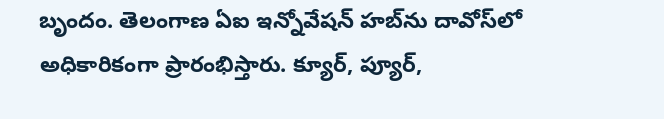బృందం. తెలంగాణ ఏఐ ఇన్నోవేషన్‌ హబ్‌ను దావోస్‌లో అధికారికంగా ప్రారంభిస్తారు. క్యూర్, ప్యూర్,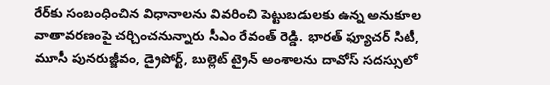రేర్‌కు సంబంధించిన విధానాలను వివరించి పెట్టుబడులకు ఉన్న అనుకూల వాతావరణంపై చర్చించనున్నారు సీఎం రేవంత్‌ రెడ్డి. భారత్‌ ఫ్యూచర్‌ సిటీ, మూసీ పునరుజ్జీవం, డ్రైపోర్ట్, బుల్లెట్‌ ట్రైన్ అంశాలను దావోస్‌ సదస్సులో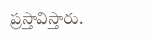ప్రస్తావిస్తారు.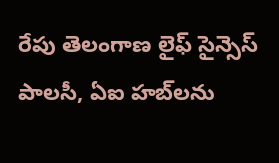రేపు తెలంగాణ లైఫ్‌ సైన్సెస్‌ పాలసీ, ఏఐ హబ్‌లను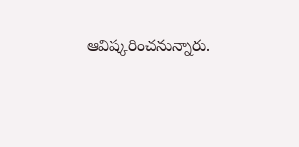ఆవిష్కరించనున్నారు.